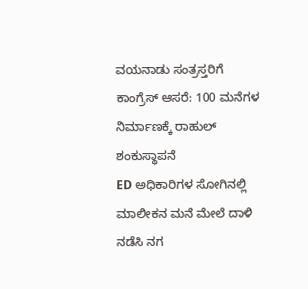ವಯನಾಡು ಸಂತ್ರಸ್ತರಿಗೆ ಕಾಂಗ್ರೆಸ್ ಆಸರೆ: 100 ಮನೆಗಳ ನಿರ್ಮಾಣಕ್ಕೆ ರಾಹುಲ್ ಶಂಕುಸ್ಥಾಪನೆ
ED ಅಧಿಕಾರಿಗಳ ಸೋಗಿನಲ್ಲಿ ಮಾಲೀಕನ ಮನೆ ಮೇಲೆ ದಾಳಿ ನಡೆಸಿ ನಗ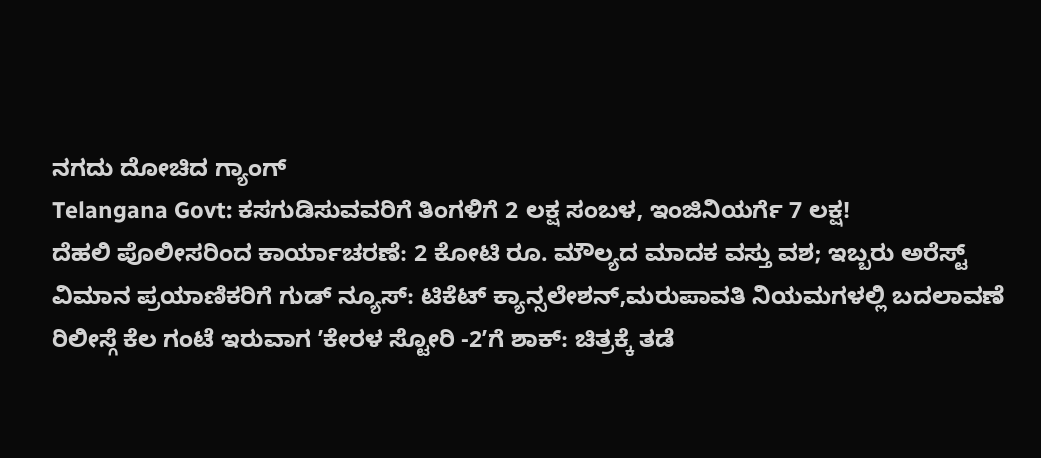ನಗದು ದೋಚಿದ ಗ್ಯಾಂಗ್
Telangana Govt: ಕಸಗುಡಿಸುವವರಿಗೆ ತಿಂಗಳಿಗೆ 2 ಲಕ್ಷ ಸಂಬಳ, ಇಂಜಿನಿಯರ್ಗೆ 7 ಲಕ್ಷ!
ದೆಹಲಿ ಪೊಲೀಸರಿಂದ ಕಾರ್ಯಾಚರಣೆ: 2 ಕೋಟಿ ರೂ. ಮೌಲ್ಯದ ಮಾದಕ ವಸ್ತು ವಶ; ಇಬ್ಬರು ಅರೆಸ್ಟ್
ವಿಮಾನ ಪ್ರಯಾಣಿಕರಿಗೆ ಗುಡ್ ನ್ಯೂಸ್: ಟಿಕೆಟ್ ಕ್ಯಾನ್ಸಲೇಶನ್,ಮರುಪಾವತಿ ನಿಯಮಗಳಲ್ಲಿ ಬದಲಾವಣೆ
ರಿಲೀಸ್ಗೆ ಕೆಲ ಗಂಟೆ ಇರುವಾಗ ʼಕೇರಳ ಸ್ಟೋರಿ -2ʼಗೆ ಶಾಕ್: ಚಿತ್ರಕ್ಕೆ ತಡೆ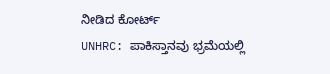ನೀಡಿದ ಕೋರ್ಟ್
UNHRC: ಪಾಕಿಸ್ತಾನವು ಭ್ರಮೆಯಲ್ಲಿ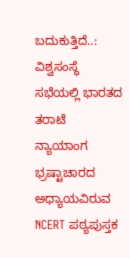ಬದುಕುತ್ತಿದೆ..: ವಿಶ್ವಸಂಸ್ಥೆ ಸಭೆಯಲ್ಲಿ ಭಾರತದ ತರಾಟೆ
ನ್ಯಾಯಾಂಗ ಭ್ರಷ್ಟಾಚಾರದ ಅಧ್ಯಾಯವಿರುವ NCERT ಪಠ್ಯಪುಸ್ತಕ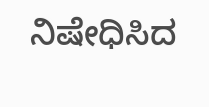ನಿಷೇಧಿಸಿದ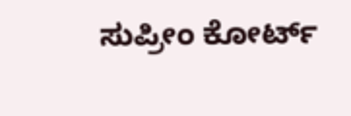ಸುಪ್ರೀಂ ಕೋರ್ಟ್